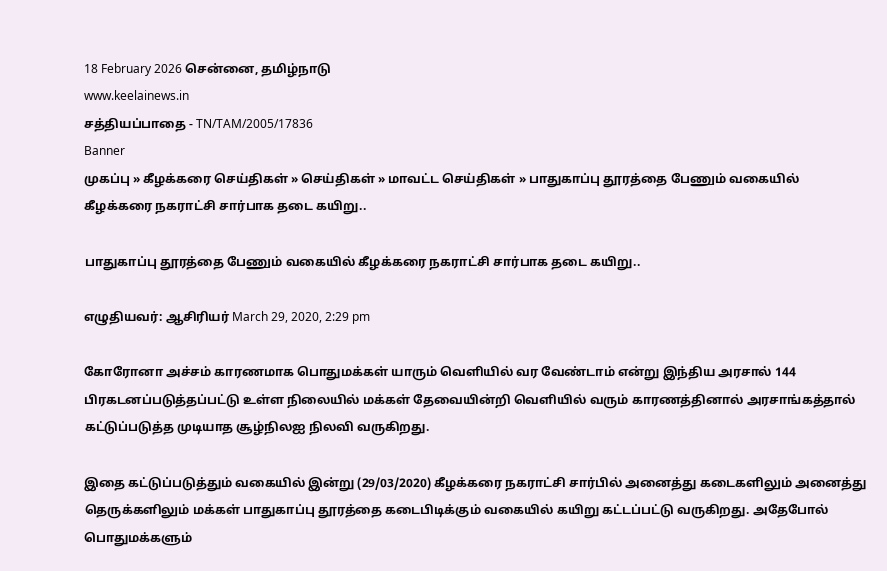18 February 2026 சென்னை, தமிழ்நாடு
www.keelainews.in
சத்தியப்பாதை - TN/TAM/2005/17836
Banner
முகப்பு » கீழக்கரை செய்திகள் » செய்திகள் » மாவட்ட செய்திகள் » பாதுகாப்பு தூரத்தை பேணும் வகையில் கீழக்கரை நகராட்சி சார்பாக தடை கயிறு..

பாதுகாப்பு தூரத்தை பேணும் வகையில் கீழக்கரை நகராட்சி சார்பாக தடை கயிறு..

எழுதியவர்: ஆசிரியர் March 29, 2020, 2:29 pm

கோரோனா அச்சம் காரணமாக பொதுமக்கள் யாரும் வெளியில் வர வேண்டாம் என்று இந்திய அரசால் 144 பிரகடனப்படுத்தப்பட்டு உள்ள நிலையில் மக்கள் தேவையின்றி வெளியில் வரும் காரணத்தினால் அரசாங்கத்தால் கட்டுப்படுத்த முடியாத சூழ்நிலஐ நிலவி வருகிறது.

இதை கட்டுப்படுத்தும் வகையில் இன்று (29/03/2020) கீழக்கரை நகராட்சி சார்பில் அனைத்து கடைகளிலும் அனைத்து தெருக்களிலும் மக்கள் பாதுகாப்பு தூரத்தை கடைபிடிக்கும் வகையில் கயிறு கட்டப்பட்டு வருகிறது. அதேபோல் பொதுமக்களும்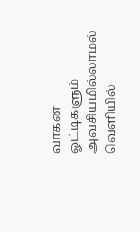வாகன ஓட்டிகளும் அவசியமில்லாமல் வெளியில்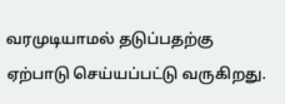வரமுடியாமல் தடுப்பதற்கு ஏற்பாடு செய்யப்பட்டு வருகிறது.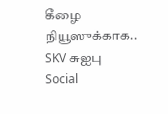கீழை நியூஸுக்காக.. SKV சுஐபு
Social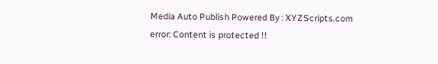Media Auto Publish Powered By : XYZScripts.com
error: Content is protected !!